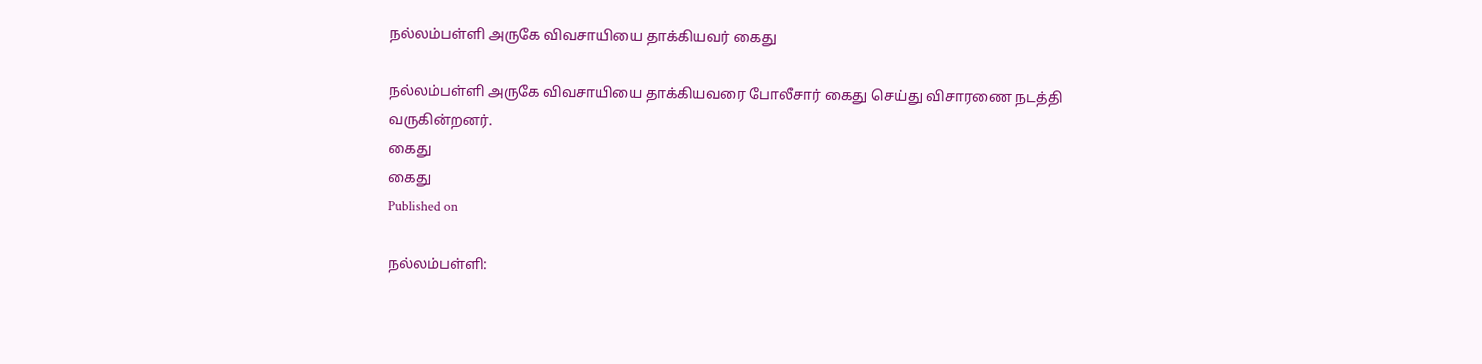நல்லம்பள்ளி அருகே விவசாயியை தாக்கியவர் கைது

நல்லம்பள்ளி அருகே விவசாயியை தாக்கியவரை போலீசார் கைது செய்து விசாரணை நடத்தி வருகின்றனர்.
கைது
கைது
Published on

நல்லம்பள்ளி: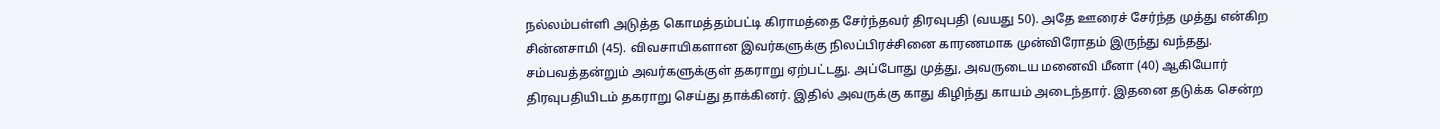நல்லம்பள்ளி அடுத்த கொமத்தம்பட்டி கிராமத்தை சேர்ந்தவர் திரவுபதி (வயது 50). அதே ஊரைச் சேர்ந்த முத்து என்கிற சின்னசாமி (45). விவசாயிகளான இவர்களுக்கு நிலப்பிரச்சினை காரணமாக முன்விரோதம் இருந்து வந்தது. சம்பவத்தன்றும் அவர்களுக்குள் தகராறு ஏற்பட்டது. அப்போது முத்து, அவருடைய மனைவி மீனா (40) ஆகியோர் திரவுபதியிடம் தகராறு செய்து தாக்கினர். இதில் அவருக்கு காது கிழிந்து காயம் அடைந்தார். இதனை தடுக்க சென்ற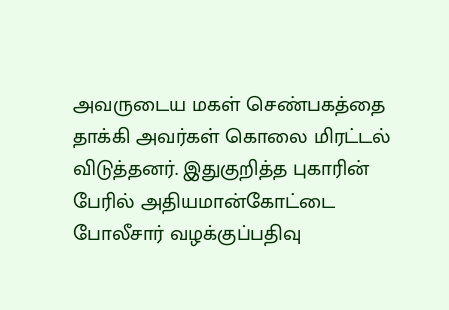அவருடைய மகள் செண்பகத்தை தாக்கி அவர்கள் கொலை மிரட்டல் விடுத்தனர். இதுகுறித்த புகாரின் பேரில் அதியமான்கோட்டை போலீசார் வழக்குப்பதிவு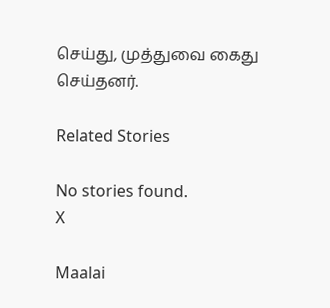செய்து, முத்துவை கைது செய்தனர்.

Related Stories

No stories found.
X

Maalai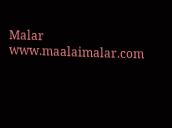Malar
www.maalaimalar.com